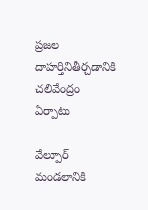ప్రజల దాహర్తినితీర్చడానికి చలివేంద్రం ఏర్పాటు

వేల్పూర్ మండలానికి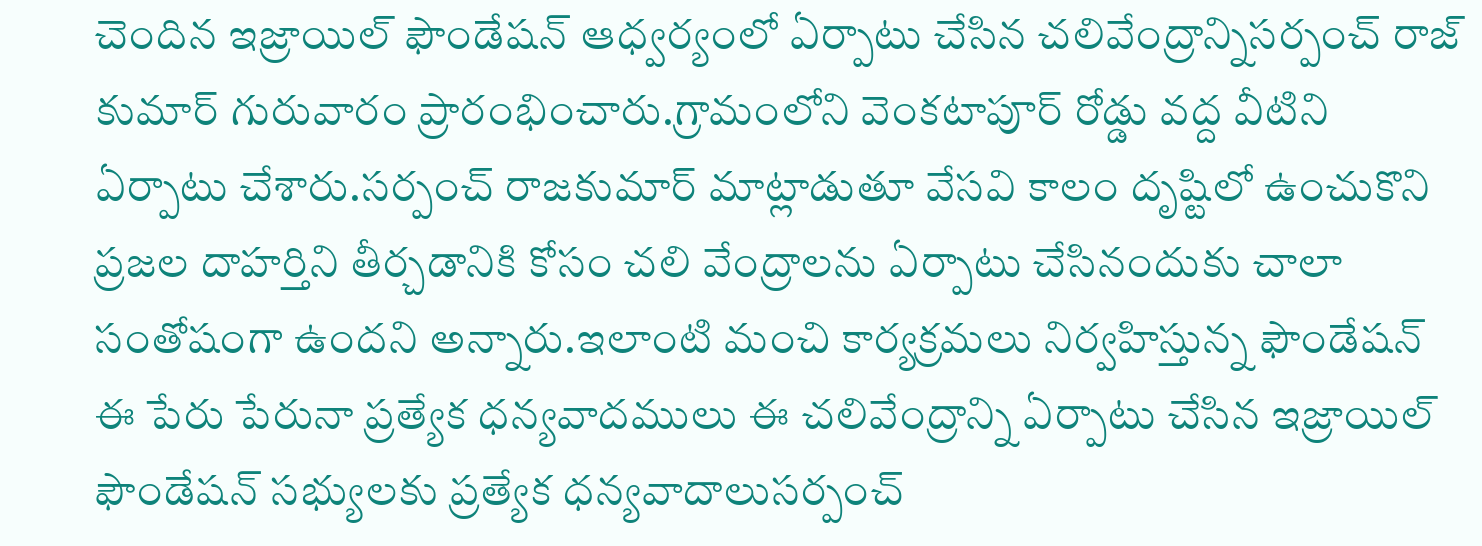చెందిన ఇజ్రాయిల్ ఫౌండేషన్ ఆధ్వర్యంలో ఏర్పాటు చేసిన చలివేంద్రాన్నిసర్పంచ్ రాజ్ కుమార్ గురువారం ప్రారంభించారు.గ్రామంలోని వెంకటాపూర్ రోడ్డు వద్ద వీటిని ఏర్పాటు చేశారు.సర్పంచ్ రాజకుమార్ మాట్లాడుతూ వేసవి కాలం దృష్టిలో ఉంచుకొని ప్రజల దాహర్తిని తీర్చడానికి కోసం చలి వేంద్రాలను ఏర్పాటు చేసినందుకు చాలా సంతోషంగా ఉందని అన్నారు.ఇలాంటి మంచి కార్యక్రమలు నిర్వహిస్తున్న ఫౌండేషన్ ఈ పేరు పేరునా ప్రత్యేక ధన్యవాదములు ఈ చలివేంద్రాన్ని ఏర్పాటు చేసిన ఇజ్రాయిల్ ఫౌండేషన్ సభ్యులకు ప్రత్యేక ధన్యవాదాలుసర్పంచ్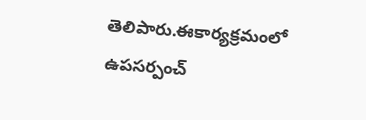తెలిపారు.ఈకార్యక్రమంలో ఉపసర్పంచ్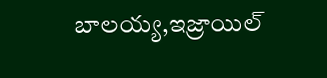బాలయ్య,ఇజ్రాయిల్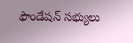ఫౌండేషన్ సభ్యులు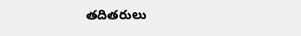తదితరులు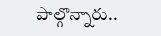పాల్గొన్నారు..